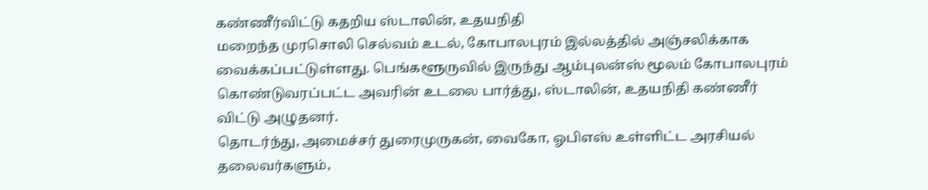கண்ணீர்விட்டு கதறிய ஸ்டாலின், உதயநிதி
மறைந்த முரசொலி செல்வம் உடல், கோபாலபுரம் இல்லத்தில் அஞ்சலிக்காக வைக்கப்பட்டுள்ளது. பெங்களூருவில் இருந்து ஆம்புலன்ஸ் மூலம் கோபாலபுரம் கொண்டுவரப்பட்ட அவரின் உடலை பார்த்து, ஸ்டாலின், உதயநிதி கண்ணீர் விட்டு அழுதனர்.
தொடர்ந்து, அமைச்சர் துரைமுருகன், வைகோ, ஓபிஎஸ் உள்ளிட்ட அரசியல் தலைவர்களும்,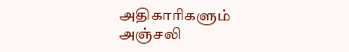அதிகாரிகளும் அஞ்சலி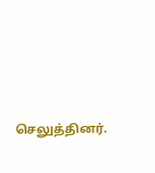செலுத்தினர்.